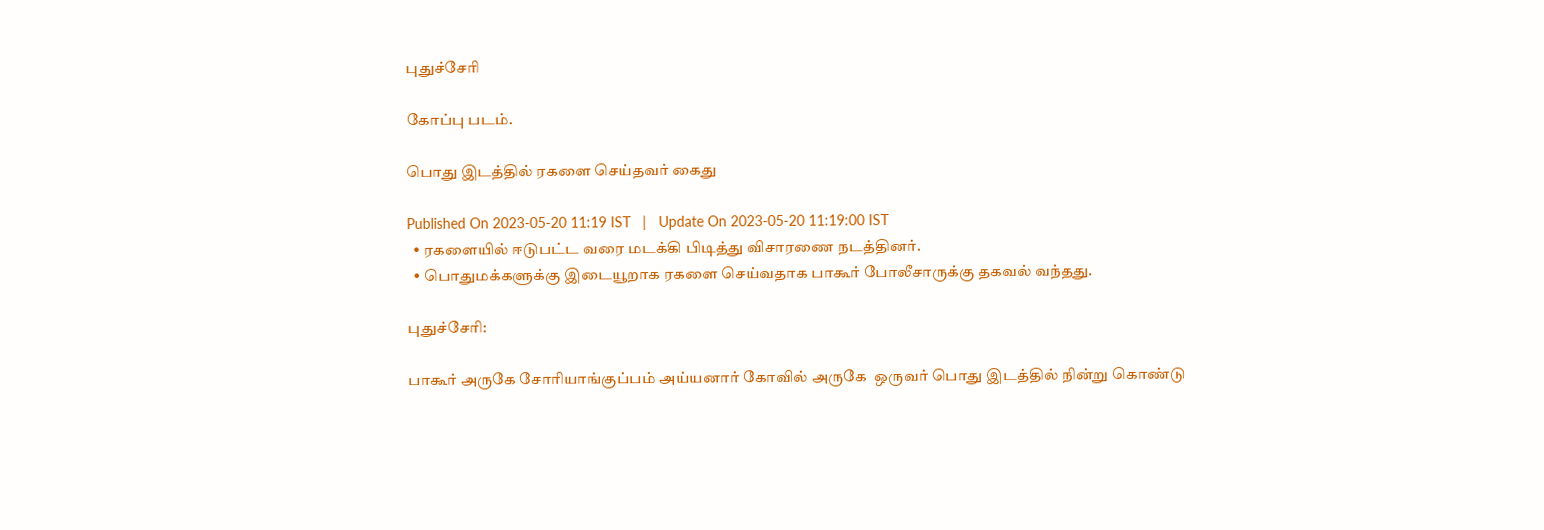புதுச்சேரி

கோப்பு படம்.

பொது இடத்தில் ரகளை செய்தவர் கைது

Published On 2023-05-20 11:19 IST   |   Update On 2023-05-20 11:19:00 IST
  • ரகளையில் ஈடுபட்ட வரை மடக்கி பிடித்து விசாரணை நடத்தினர்.
  • பொதுமக்களுக்கு இடையூறாக ரகளை செய்வதாக பாகூர் போலீசாருக்கு தகவல் வந்தது.

புதுச்சேரி:

பாகூர் அருகே சோரியாங்குப்பம் அய்யனார் கோவில் அருகே  ஒருவர் பொது இடத்தில் நின்று கொண்டு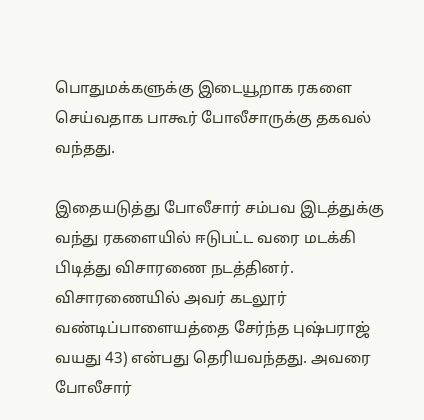பொதுமக்களுக்கு இடையூறாக ரகளை செய்வதாக பாகூர் போலீசாருக்கு தகவல் வந்தது.

இதையடுத்து போலீசார் சம்பவ இடத்துக்கு வந்து ரகளையில் ஈடுபட்ட வரை மடக்கி பிடித்து விசாரணை நடத்தினர். விசாரணையில் அவர் கடலூர் வண்டிப்பாளையத்தை சேர்ந்த புஷ்பராஜ் வயது 43) என்பது தெரியவந்தது. அவரை போலீசார்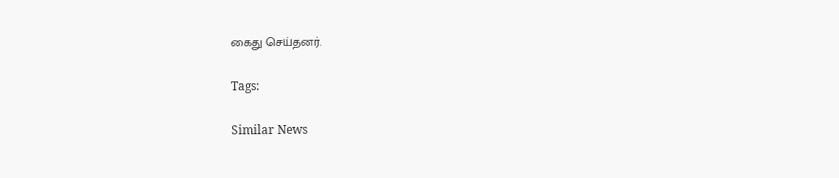கைது செய்தனர்.

Tags:

Similar News